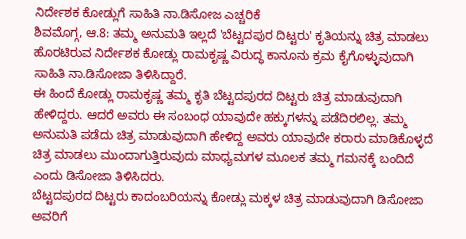ನಿರ್ದೇಶಕ ಕೋಡ್ಲುಗೆ ಸಾಹಿತಿ ನಾ.ಡಿಸೋಜ ಎಚ್ಚರಿಕೆ
ಶಿವಮೊಗ್ಗ, ಆ.8: ತಮ್ಮ ಅನುಮತಿ ಇಲ್ಲದೆ 'ಬೆಟ್ಟದಪುರ ದಿಟ್ಟರು' ಕೃತಿಯನ್ನು ಚಿತ್ರ ಮಾಡಲು ಹೊರಟಿರುವ ನಿರ್ದೇಶಕ ಕೋಡ್ಲು ರಾಮಕೃಷ್ಣ ವಿರುದ್ಧ ಕಾನೂನು ಕ್ರಮ ಕೈಗೊಳ್ಳುವುದಾಗಿ ಸಾಹಿತಿ ನಾ.ಡಿಸೋಜಾ ತಿಳಿಸಿದ್ದಾರೆ.
ಈ ಹಿಂದೆ ಕೋಡ್ಲು ರಾಮಕೃಷ್ಣ ತಮ್ಮ ಕೃತಿ ಬೆಟ್ಟದಪುರದ ದಿಟ್ಟರು ಚಿತ್ರ ಮಾಡುವುದಾಗಿ ಹೇಳಿದ್ದರು. ಆದರೆ ಅವರು ಈ ಸಂಬಂಧ ಯಾವುದೇ ಹಕ್ಕುಗಳನ್ನು ಪಡೆದಿರಲಿಲ್ಲ. ತಮ್ಮ ಅನುಮತಿ ಪಡೆದು ಚಿತ್ರ ಮಾಡುವುದಾಗಿ ಹೇಳಿದ್ದ ಅವರು ಯಾವುದೇ ಕರಾರು ಮಾಡಿಕೊಳ್ಳದೆ ಚಿತ್ರ ಮಾಡಲು ಮುಂದಾಗುತ್ತಿರುವುದು ಮಾಧ್ಯಮಗಳ ಮೂಲಕ ತಮ್ಮ ಗಮನಕ್ಕೆ ಬಂದಿದೆ ಎಂದು ಡಿಸೋಜಾ ತಿಳಿಸಿದರು.
ಬೆಟ್ಟದಪುರದ ದಿಟ್ಟರು ಕಾದಂಬರಿಯನ್ನು ಕೋಡ್ಲು ಮಕ್ಕಳ ಚಿತ್ರ ಮಾಡುವುದಾಗಿ ಡಿಸೋಜಾ ಅವರಿಗೆ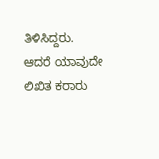ತಿಳಿಸಿದ್ದರು. ಆದರೆ ಯಾವುದೇ ಲಿಖಿತ ಕರಾರು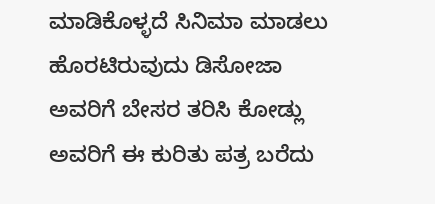ಮಾಡಿಕೊಳ್ಳದೆ ಸಿನಿಮಾ ಮಾಡಲು ಹೊರಟಿರುವುದು ಡಿಸೋಜಾ ಅವರಿಗೆ ಬೇಸರ ತರಿಸಿ ಕೋಡ್ಲು ಅವರಿಗೆ ಈ ಕುರಿತು ಪತ್ರ ಬರೆದು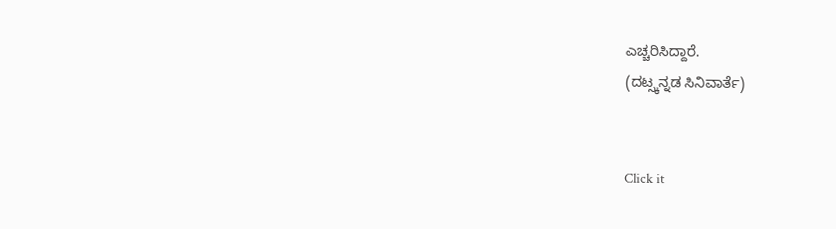ಎಚ್ಚರಿಸಿದ್ದಾರೆ.
(ದಟ್ಸ್ಕನ್ನಡ ಸಿನಿವಾರ್ತೆ)


Click it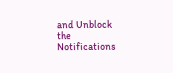and Unblock the Notifications